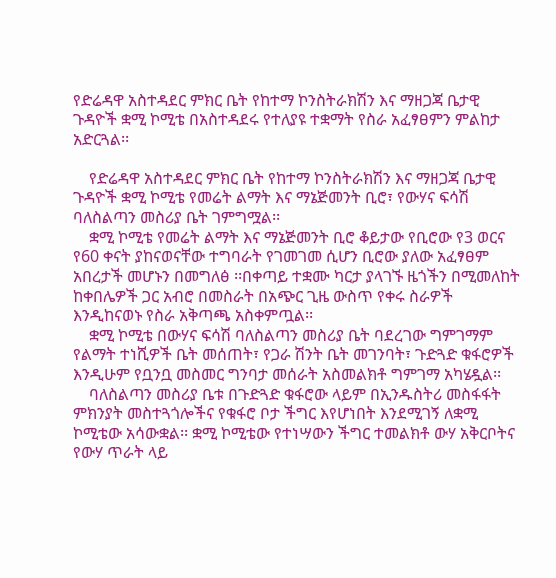የድሬዳዋ አስተዳደር ምክር ቤት የከተማ ኮንስትራክሽን እና ማዘጋጃ ቤታዊ ጉዳዮች ቋሚ ኮሚቴ በአስተዳደሩ የተለያዩ ተቋማት የስራ አፈፃፀምን ምልከታ አድርጓል፡፡

    የድሬዳዋ አስተዳደር ምክር ቤት የከተማ ኮንስትራክሽን እና ማዘጋጃ ቤታዊ ጉዳዮች ቋሚ ኮሚቴ የመሬት ልማት እና ማኔጅመንት ቢሮ፣ የውሃና ፍሳሽ ባለስልጣን መስሪያ ቤት ገምግሟል፡፡
    ቋሚ ኮሚቴ የመሬት ልማት እና ማኔጅመንት ቢሮ ቆይታው የቢሮው የ3 ወርና የ60 ቀናት ያከናወናቸው ተግባራት የገመገመ ሲሆን ቢሮው ያለው አፈፃፀም አበረታች መሆኑን በመግለፅ ፡፡በቀጣይ ተቋሙ ካርታ ያላገኙ ዜጎችን በሚመለከት ከቀበሌዎች ጋር አብሮ በመስራት በአጭር ጊዜ ውስጥ የቀሩ ስራዎች እንዲከናወኑ የስራ አቅጣጫ አስቀምጧል፡፡
    ቋሚ ኮሚቴ በውሃና ፍሳሽ ባለስልጣን መስሪያ ቤት ባደረገው ግምገማም የልማት ተነሺዎች ቤት መሰጠት፣ የጋራ ሽንት ቤት መገንባት፣ ጉድጓድ ቁፋሮዎች እንዲሁም የቧንቧ መስመር ግንባታ መሰራት አስመልክቶ ግምገማ አካሄዷል፡፡
    ባለስልጣን መስሪያ ቤቱ በጉድጓድ ቁፋሮው ላይም በኢንዱስትሪ መስፋፋት ምክንያት መስተጓጎሎችና የቁፋሮ ቦታ ችግር እየሆነበት እንደሚገኝ ለቋሚ ኮሚቴው አሳውቋል፡፡ ቋሚ ኮሚቴው የተነሣውን ችግር ተመልክቶ ውሃ አቅርቦትና የውሃ ጥራት ላይ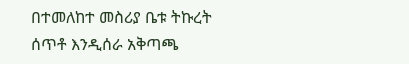በተመለከተ መስሪያ ቤቱ ትኩረት ሰጥቶ እንዲሰራ አቅጣጫ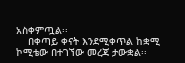አስቀምጧል፡፡
    በቀጣይ ቀናት እንደሚቀጥል ከቋሚ ኮሚቴው በተገኘው መረጃ ታውቋል፡፡